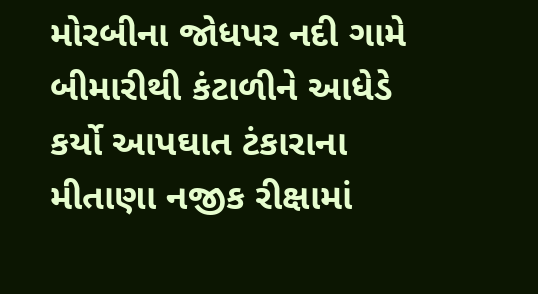મોરબીના જોધપર નદી ગામે બીમારીથી કંટાળીને આધેડે કર્યો આપઘાત ટંકારાના મીતાણા નજીક રીક્ષામાં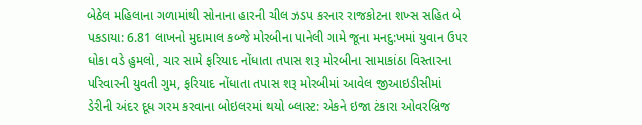બેઠેલ મહિલાના ગળામાંથી સોનાના હારની ચીલ ઝડપ કરનાર રાજકોટના શખ્સ સહિત બે પકડાયા: 6.81 લાખનો મુદામાલ કબ્જે મોરબીના પાનેલી ગામે જૂના મનદુ:ખમાં યુવાન ઉપર ધોકા વડે હુમલો, ચાર સામે ફરિયાદ નોંધાતા તપાસ શરૂ મોરબીના સામાકાંઠા વિસ્તારના પરિવારની યુવતી ગુમ, ફરિયાદ નોંધાતા તપાસ શરૂ મોરબીમાં આવેલ જીઆઇડીસીમાં ડેરીની અંદર દૂધ ગરમ કરવાના બોઇલરમાં થયો બ્લાસ્ટ: એકને ઇજા ટંકારા ઓવરબ્રિજ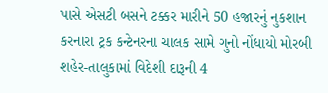પાસે એસટી બસને ટક્કર મારીને 50 હજારનું નુકશાન કરનારા ટ્રક કન્ટેનરના ચાલક સામે ગુનો નોંધાયો મોરબી શહેર-તાલુકામાં વિદેશી દારૂની 4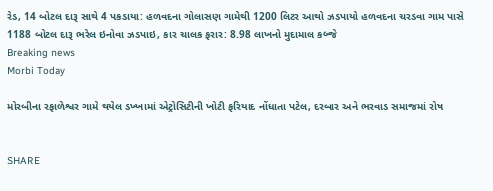રેડ, 14 બોટલ દારૂ સાથે 4 પકડાયા: હળવદના ગોલાસણ ગામેથી 1200 લિટર આથો ઝડપાયો હળવદના ચરડવા ગામ પાસે 1188 બોટલ દારૂ ભરેલ ઇનોવા ઝડપાઇ, કાર ચાલક ફરાર: 8.98 લાખનો મુદામાલ કબ્જે
Breaking news
Morbi Today

મોરબીના રફાળેશ્વર ગામે થયેલ ડખ્ખામાં એટ્રોસિટીની ખોટી ફરિયાદ નોંધાતા પટેલ, દરબાર અને ભરવાડ સમાજમાં રોષ


SHARE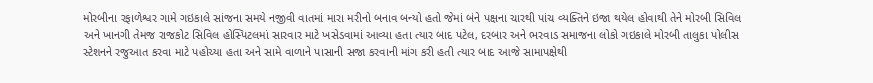મોરબીના રફાળેશ્વર ગામે ગઇકાલે સાંજના સમયે નજીવી વાતમાં મારા મરીનો બનાવ બન્યો હતો જેમાં બંને પક્ષના ચારથી પાંચ વ્યક્તિને ઇજા થયેલ હોવાથી તેને મોરબી સિવિલ અને ખાનગી તેમજ રાજકોટ સિવિલ હોસ્પિટલમાં સારવાર માટે ખસેડવામાં આવ્યા હતા ત્યાર બાદ પટેલ, દરબાર અને ભરવાડ સમાજના લોકો ગઇકાલે મોરબી તાલુકા પોલીસ સ્ટેશનને રજુઆત કરવા માટે પહોચ્યા હતા અને સામે વાળાને પાસાની સજા કરવાની માંગ કરી હતી ત્યાર બાદ આજે સામાપક્ષેથી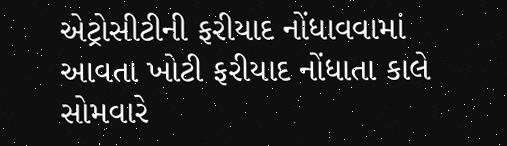એટ્રોસીટીની ફરીયાદ નોંધાવવામાં આવતા ખોટી ફરીયાદ નોંધાતા કાલે સોમવારે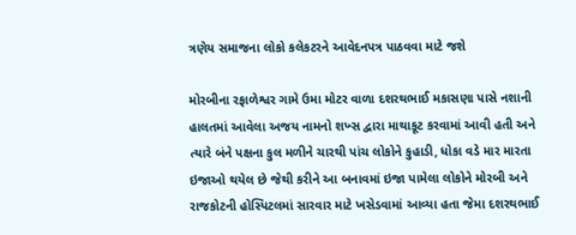ત્રણેય સમાજના લોકો કલેકટરને આવેદનપત્ર પાઠવવા માટે જશે

મોરબીના રફાળેશ્વર ગામે ઉમા મોટર વાળા દશરથભાઈ મકાસણા પાસે નશાની હાલતમાં આવેલા અજય નામનો શખ્સ દ્વારા માથાકૂટ કરવામાં આવી હતી અને ત્યારે બંને પક્ષના કુલ મળીને ચારથી પાંચ લોકોને કુહાડી, ધોકા વડે માર મારતા ઇજાઓ થયેલ છે જેથી કરીને આ બનાવમાં ઇજા પામેલા લોકોને મોરબી અને રાજકોટની હોસ્પિટલમાં સારવાર માટે ખસેડવામાં આવ્યા હતા જેમા દશરથભાઈ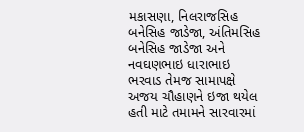મકાસણા, નિલરાજસિહ બનેસિહ જાડેજા, અંતિમસિહ બનેસિહ જાડેજા અને નવઘણભાઇ ધારાભાઇ ભરવાડ તેમજ સામાપક્ષે અજય ચૌહાણને ઇજા થયેલ હતી માટે તમામને સારવારમાં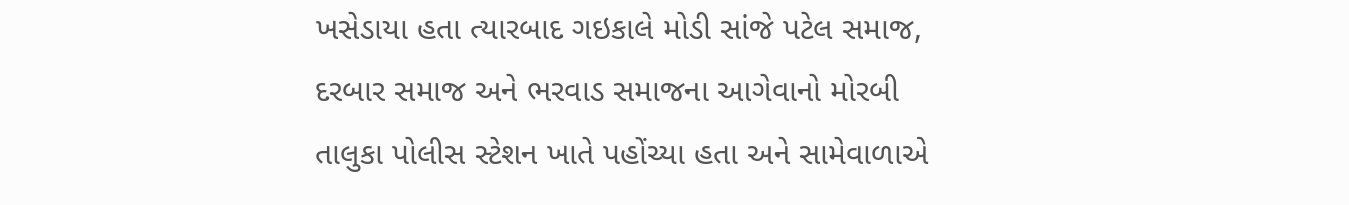ખસેડાયા હતા ત્યારબાદ ગઇકાલે મોડી સાંજે પટેલ સમાજ, દરબાર સમાજ અને ભરવાડ સમાજના આગેવાનો મોરબી તાલુકા પોલીસ સ્ટેશન ખાતે પહોંચ્યા હતા અને સામેવાળાએ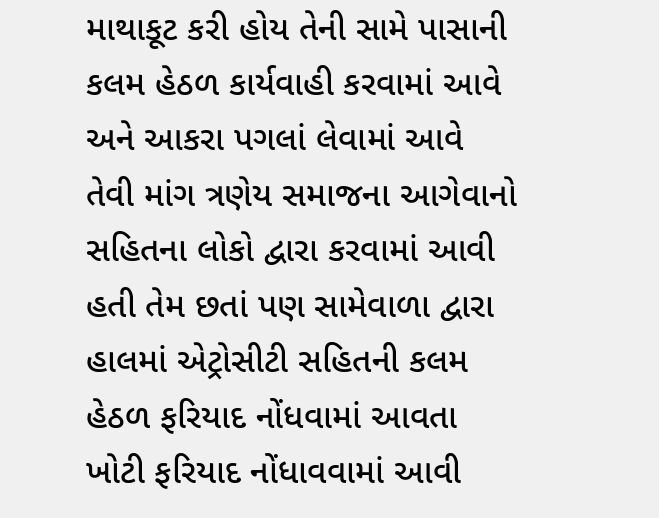માથાકૂટ કરી હોય તેની સામે પાસાની કલમ હેઠળ કાર્યવાહી કરવામાં આવે અને આકરા પગલાં લેવામાં આવે તેવી માંગ ત્રણેય સમાજના આગેવાનો સહિતના લોકો દ્વારા કરવામાં આવી હતી તેમ છતાં પણ સામેવાળા દ્વારા હાલમાં એટ્રોસીટી સહિતની કલમ હેઠળ ફરિયાદ નોંધવામાં આવતા ખોટી ફરિયાદ નોંધાવવામાં આવી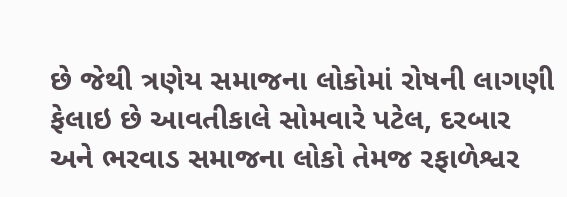છે જેથી ત્રણેય સમાજના લોકોમાં રોષની લાગણી ફેલાઇ છે આવતીકાલે સોમવારે પટેલ, દરબાર અને ભરવાડ સમાજના લોકો તેમજ રફાળેશ્વર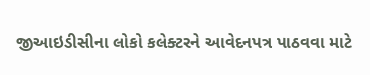જીઆઇડીસીના લોકો કલેક્ટરને આવેદનપત્ર પાઠવવા માટે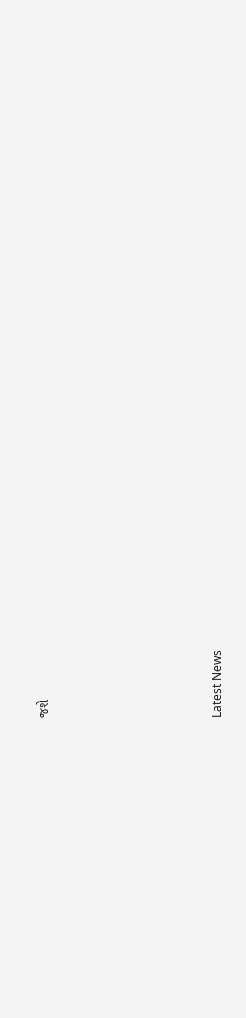જશે






Latest News